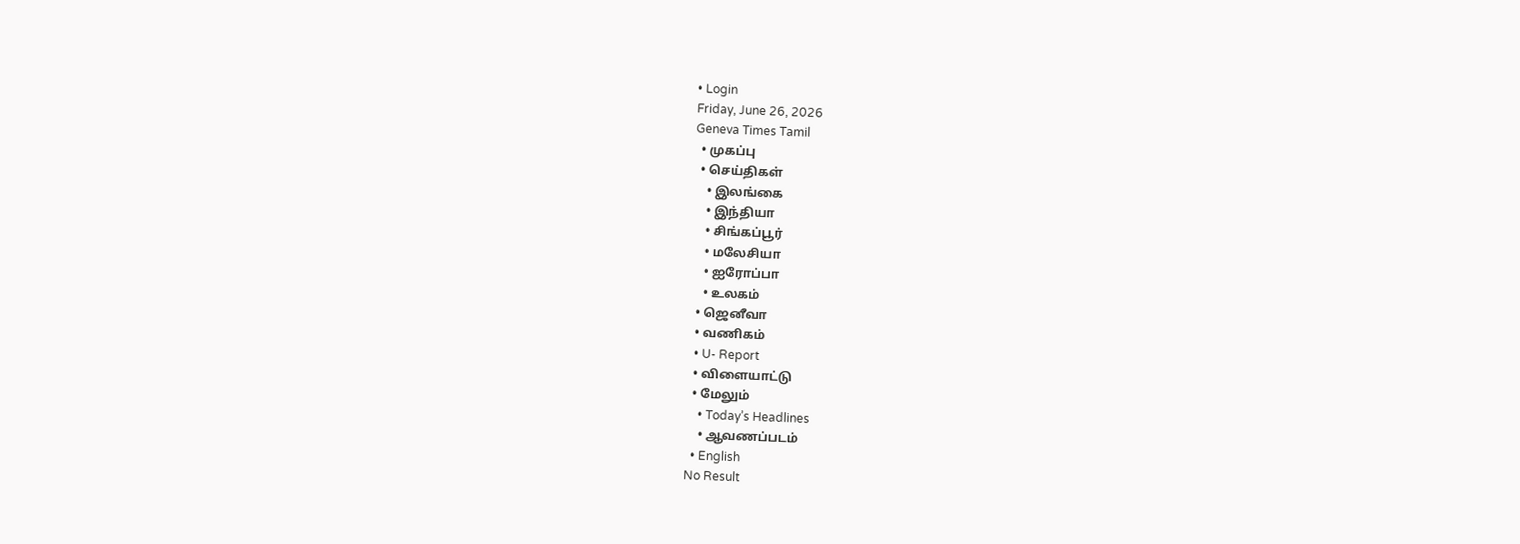• Login
Friday, June 26, 2026
Geneva Times Tamil
  • முகப்பு
  • செய்திகள்
    • இலங்கை
    • இந்தியா
    • சிங்கப்பூர்
    • மலேசியா
    • ஐரோப்பா
    • உலகம்
  • ஜெனீவா
  • வணிகம்
  • U- Report
  • விளையாட்டு
  • மேலும்
    • Today’s Headlines
    • ஆவணப்படம்
  • English
No Result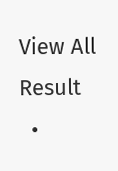View All Result
  •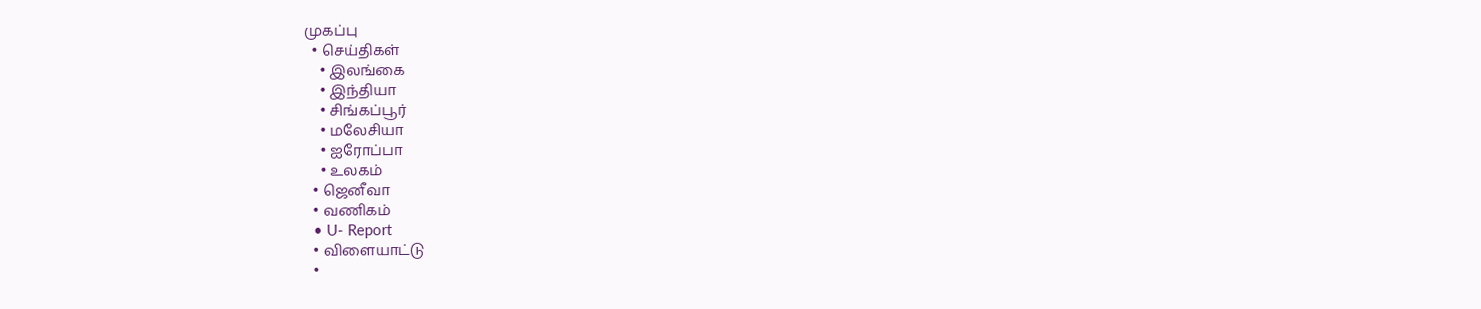முகப்பு
  • செய்திகள்
    • இலங்கை
    • இந்தியா
    • சிங்கப்பூர்
    • மலேசியா
    • ஐரோப்பா
    • உலகம்
  • ஜெனீவா
  • வணிகம்
  • U- Report
  • விளையாட்டு
  •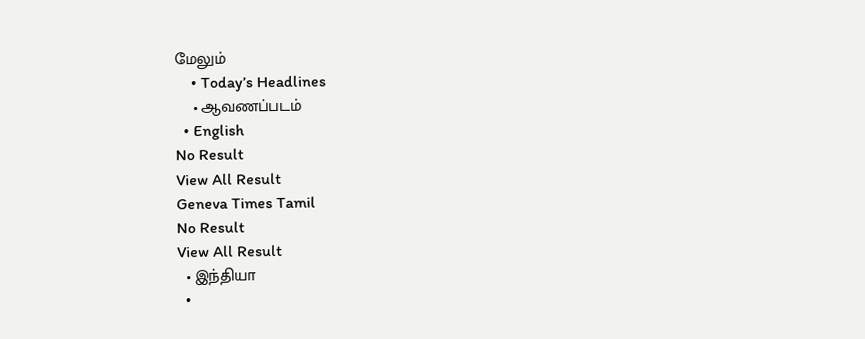மேலும்
    • Today’s Headlines
    • ஆவணப்படம்
  • English
No Result
View All Result
Geneva Times Tamil
No Result
View All Result
  • இந்தியா
  •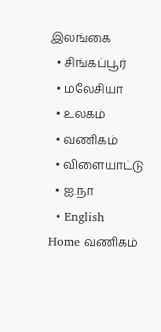இலங்கை
  • சிங்கப்பூர்
  • மலேசியா
  • உலகம்
  • வணிகம்
  • விளையாட்டு
  • ஐ.நா
  • English
Home வணிகம்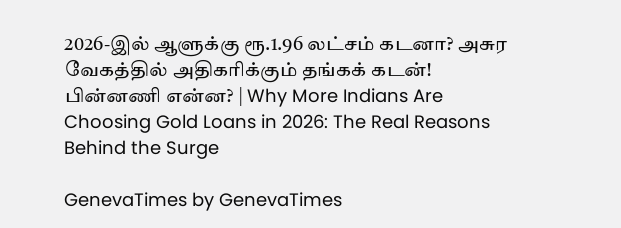2026-இல் ஆளுக்கு ரூ.1.96 லட்சம் கடனா? அசுர வேகத்தில் அதிகரிக்கும் தங்கக் கடன்! பின்னணி என்ன? | Why More Indians Are Choosing Gold Loans in 2026: The Real Reasons Behind the Surge

GenevaTimes by GenevaTimes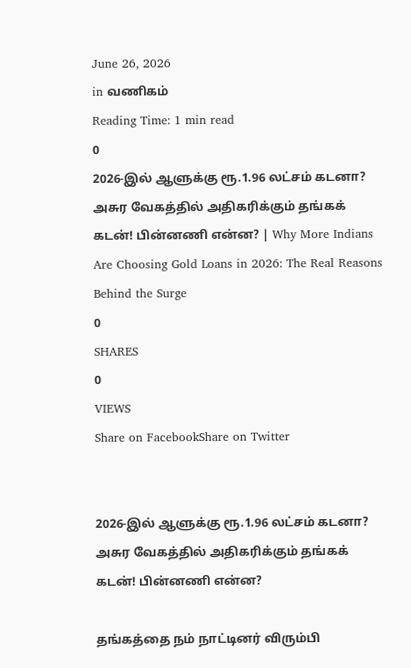June 26, 2026
in வணிகம்
Reading Time: 1 min read
0
2026-இல் ஆளுக்கு ரூ.1.96 லட்சம் கடனா? அசுர வேகத்தில் அதிகரிக்கும் தங்கக் கடன்! பின்னணி என்ன? | Why More Indians Are Choosing Gold Loans in 2026: The Real Reasons Behind the Surge
0
SHARES
0
VIEWS
Share on FacebookShare on Twitter


2026-இல் ஆளுக்கு ரூ.1.96 லட்சம் கடனா? அசுர வேகத்தில் அதிகரிக்கும் தங்கக் கடன்! பின்னணி என்ன?

தங்கத்தை நம் நாட்டினர் விரும்பி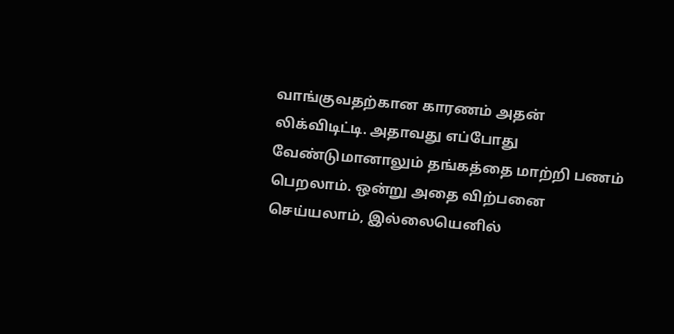வாங்குவதற்கான காரணம் அதன் லிக்விடிட்டி. அதாவது எப்போது வேண்டுமானாலும் தங்கத்தை மாற்றி பணம் பெறலாம். ஒன்று அதை விற்பனை செய்யலாம், இல்லையெனில்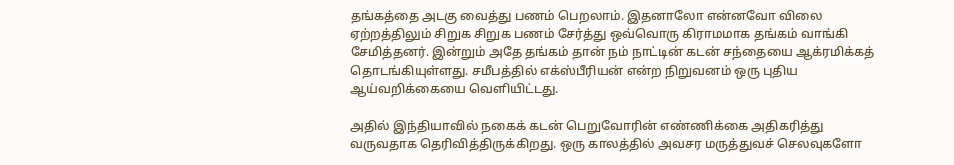தங்கத்தை அடகு வைத்து பணம் பெறலாம். இதனாலோ என்னவோ விலை ஏற்றத்திலும் சிறுக சிறுக பணம் சேர்த்து ஒவ்வொரு கிராமமாக தங்கம் வாங்கி சேமித்தனர். இன்றும் அதே தங்கம் தான் நம் நாட்டின் கடன் சந்தையை ஆக்ரமிக்கத் தொடங்கியுள்ளது. சமீபத்தில் எக்ஸ்பீரியன் என்ற நிறுவனம் ஒரு புதிய ஆய்வறிக்கையை வெளியிட்டது.

அதில் இந்தியாவில் நகைக் கடன் பெறுவோரின் எண்ணிக்கை அதிகரித்து வருவதாக தெரிவித்திருக்கிறது. ஒரு காலத்தில் அவசர மருத்துவச் செலவுகளோ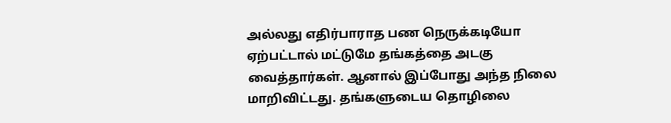அல்லது எதிர்பாராத பண நெருக்கடியோ ஏற்பட்டால் மட்டுமே தங்கத்தை அடகு வைத்தார்கள். ஆனால் இப்போது அந்த நிலை மாறிவிட்டது. தங்களுடைய தொழிலை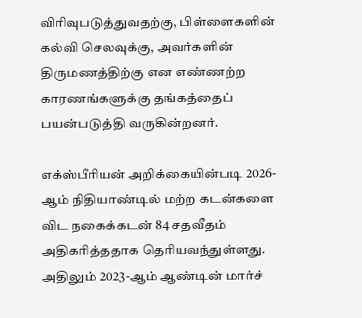விரிவுபடுத்துவதற்கு, பிள்ளைகளின் கல்வி செலவுக்கு, அவர்களின் திருமணத்திற்கு என எண்ணற்ற காரணங்களுக்கு தங்கத்தைப் பயன்படுத்தி வருகின்றனர்.

எக்ஸ்பீரியன் அறிக்கையின்படி 2026-ஆம் நிதியாண்டில் மற்ற கடன்களை விட நகைக்கடன் 84 சதவீதம் அதிகரித்ததாக தெரியவந்துள்ளது. அதிலும் 2023-ஆம் ஆண்டின் மார்ச்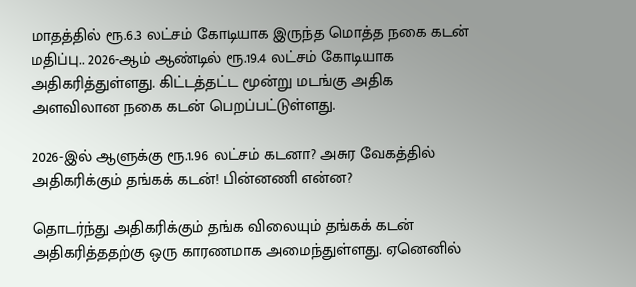மாதத்தில் ரூ.6.3 லட்சம் கோடியாக இருந்த மொத்த நகை கடன் மதிப்பு.. 2026-ஆம் ஆண்டில் ரூ.19.4 லட்சம் கோடியாக அதிகரித்துள்ளது. கிட்டத்தட்ட மூன்று மடங்கு அதிக அளவிலான நகை கடன் பெறப்பட்டுள்ளது.

2026-இல் ஆளுக்கு ரூ.1.96 லட்சம் கடனா? அசுர வேகத்தில் அதிகரிக்கும் தங்கக் கடன்! பின்னணி என்ன?

தொடர்ந்து அதிகரிக்கும் தங்க விலையும் தங்கக் கடன் அதிகரித்ததற்கு ஒரு காரணமாக அமைந்துள்ளது. ஏனெனில்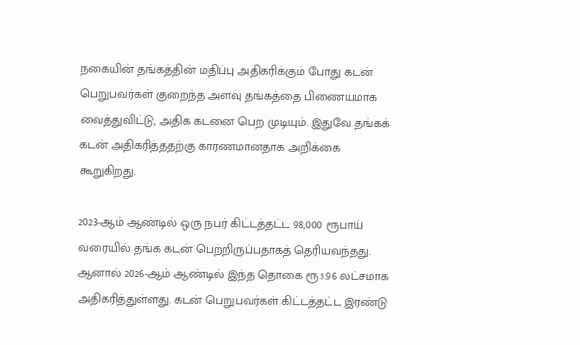நகையின் தங்கத்தின் மதிப்பு அதிகரிக்கும் போது கடன் பெறுபவர்கள் குறைந்த அளவு தங்கத்தை பிணையமாக வைத்துவிட்டு, அதிக கடனை பெற முடியும். இதுவே தங்கக் கடன் அதிகரித்ததற்கு காரணமானதாக அறிக்கை கூறுகிறது.

2023-ஆம் ஆண்டில் ஒரு நபர் கிட்டத்தட்ட 98,000 ரூபாய் வரையில் தங்க கடன் பெற்றிருப்பதாகத் தெரியவந்தது. ஆனால் 2026-ஆம் ஆண்டில் இந்த தொகை ரூ.1.96 லட்சமாக அதிகரித்துள்ளது. கடன் பெறுபவர்கள் கிட்டத்தட்ட இரண்டு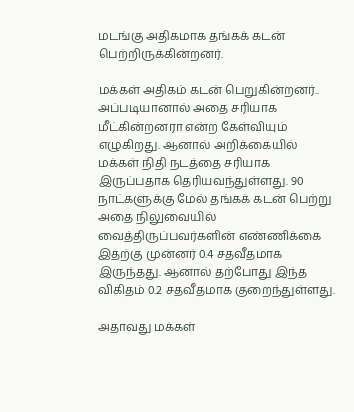மடங்கு அதிகமாக தங்கக் கடன் பெற்றிருக்கின்றனர்.

மக்கள் அதிகம் கடன் பெறுகின்றனர்.. அப்படியானால் அதை சரியாக மீட்கின்றனரா என்ற கேள்வியும் எழுகிறது. ஆனால் அறிக்கையில் மக்கள் நிதி நடத்தை சரியாக இருப்பதாக தெரியவந்துள்ளது. 90 நாட்களுக்கு மேல் தங்கக் கடன் பெற்று அதை நிலுவையில் வைத்திருப்பவர்களின் எண்ணிக்கை இதற்கு முன்னர் 0.4 சதவீதமாக இருந்தது. ஆனால் தற்போது இந்த விகிதம் 0.2 சதவீதமாக குறைந்துள்ளது.

அதாவது மக்கள்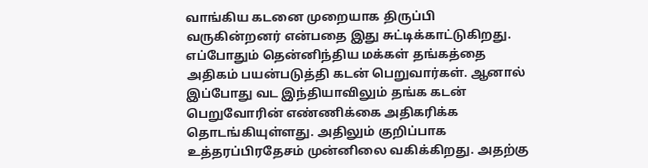வாங்கிய கடனை முறையாக திருப்பி வருகின்றனர் என்பதை இது சுட்டிக்காட்டுகிறது. எப்போதும் தென்னிந்திய மக்கள் தங்கத்தை அதிகம் பயன்படுத்தி கடன் பெறுவார்கள். ஆனால் இப்போது வட இந்தியாவிலும் தங்க கடன் பெறுவோரின் எண்ணிக்கை அதிகரிக்க தொடங்கியுள்ளது. அதிலும் குறிப்பாக உத்தரப்பிரதேசம் முன்னிலை வகிக்கிறது. அதற்கு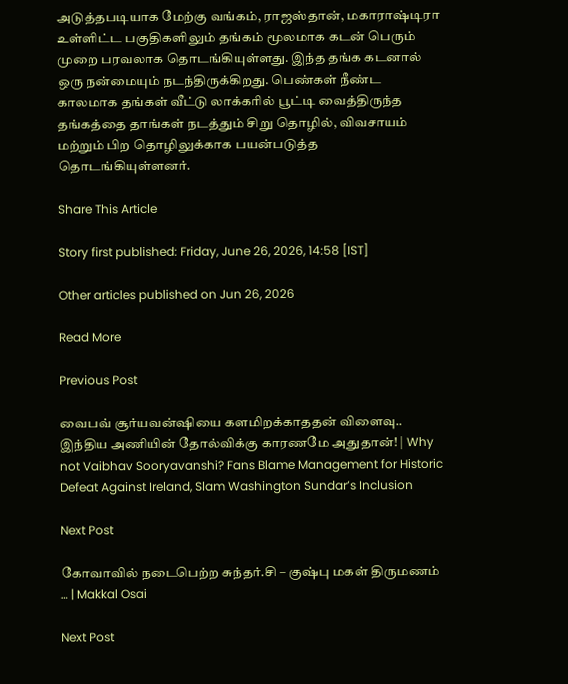அடுத்தபடியாக மேற்கு வங்கம், ராஜஸ்தான், மகாராஷ்டிரா உள்ளிட்ட பகுதிகளிலும் தங்கம் மூலமாக கடன் பெரும் முறை பரவலாக தொடங்கியுள்ளது. இந்த தங்க கடனால் ஒரு நன்மையும் நடந்திருக்கிறது. பெண்கள் நீண்ட காலமாக தங்கள் வீட்டு லாக்கரில் பூட்டி வைத்திருந்த தங்கத்தை தாங்கள் நடத்தும் சிறு தொழில், விவசாயம் மற்றும் பிற தொழிலுக்காக பயன்படுத்த தொடங்கியுள்ளனர்.

Share This Article

Story first published: Friday, June 26, 2026, 14:58 [IST]

Other articles published on Jun 26, 2026

Read More

Previous Post

வைபவ் சூர்யவன்ஷியை களமிறக்காததன் விளைவு.. இந்திய அணியின் தோல்விக்கு காரணமே அதுதான்! | Why not Vaibhav Sooryavanshi? Fans Blame Management for Historic Defeat Against Ireland, Slam Washington Sundar’s Inclusion

Next Post

கோவாவில் நடைபெற்ற சுந்தர்.சி – குஷ்பு மகள் திருமணம் … | Makkal Osai

Next Post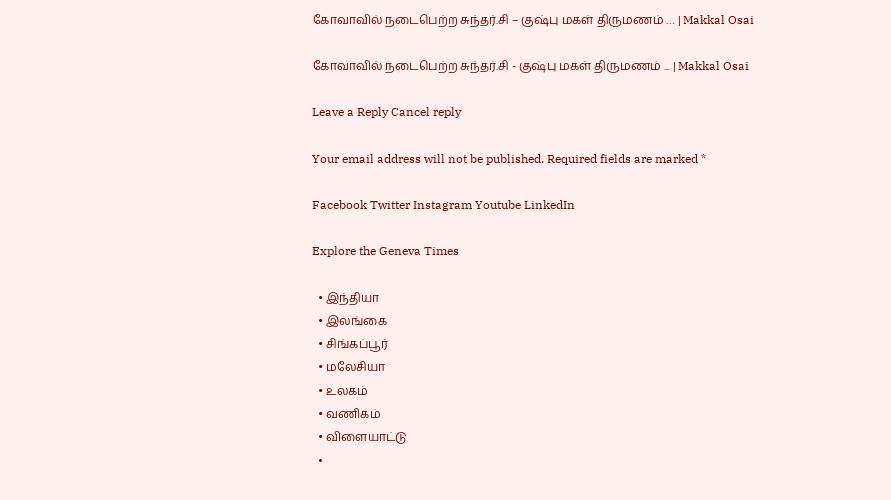கோவாவில் நடைபெற்ற சுந்தர்.சி – குஷ்பு மகள் திருமணம் … | Makkal Osai

கோவாவில் நடைபெற்ற சுந்தர்.சி - குஷ்பு மகள் திருமணம் ... | Makkal Osai

Leave a Reply Cancel reply

Your email address will not be published. Required fields are marked *

Facebook Twitter Instagram Youtube LinkedIn

Explore the Geneva Times

  • இந்தியா
  • இலங்கை
  • சிங்கப்பூர்
  • மலேசியா
  • உலகம்
  • வணிகம்
  • விளையாட்டு
  •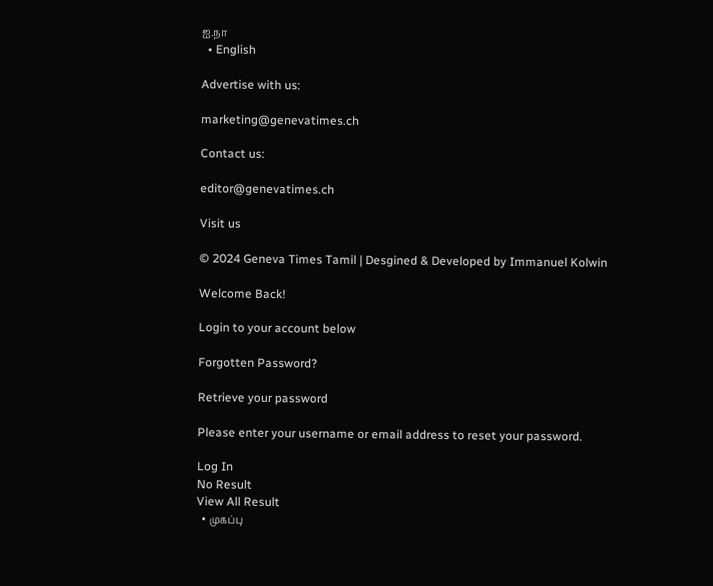ஐ.நா
  • English

Advertise with us:

marketing@genevatimes.ch

Contact us:

editor@genevatimes.ch

Visit us

© 2024 Geneva Times Tamil | Desgined & Developed by Immanuel Kolwin

Welcome Back!

Login to your account below

Forgotten Password?

Retrieve your password

Please enter your username or email address to reset your password.

Log In
No Result
View All Result
  • முகப்பு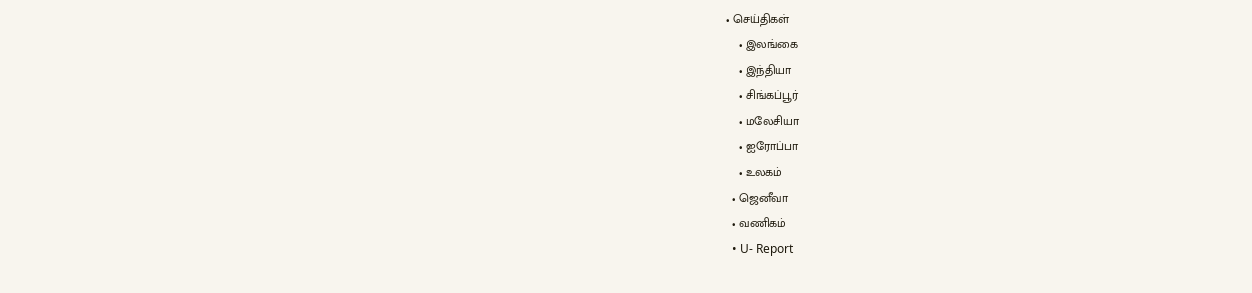• செய்திகள்
    • இலங்கை
    • இந்தியா
    • சிங்கப்பூர்
    • மலேசியா
    • ஐரோப்பா
    • உலகம்
  • ஜெனீவா
  • வணிகம்
  • U- Report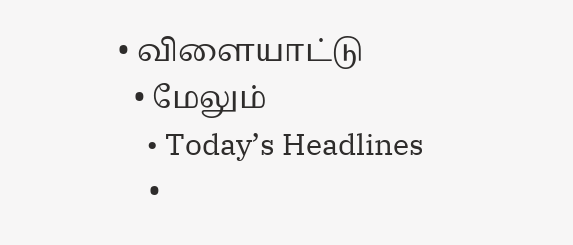• விளையாட்டு
  • மேலும்
    • Today’s Headlines
    •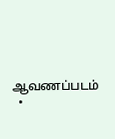ஆவணப்படம்
  •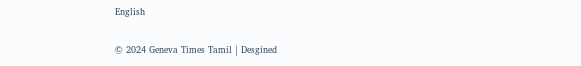English

© 2024 Geneva Times Tamil | Desgined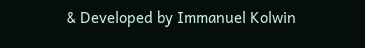& Developed by Immanuel Kolwin